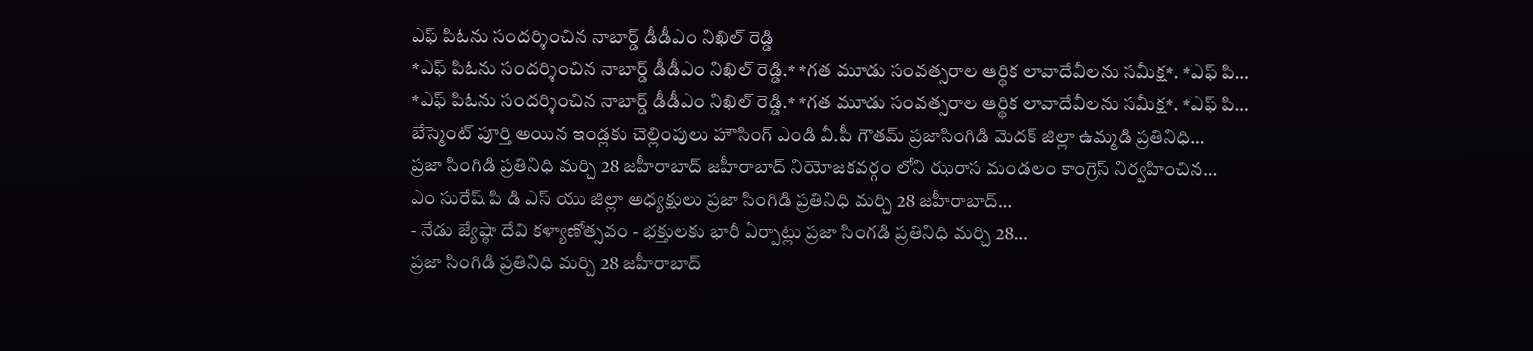ఎఫ్ పిఓను సందర్శించిన నాబార్డ్ డీడీఎం నిఖిల్ రెడ్డి
*ఎఫ్ పిఓను సందర్శించిన నాబార్డ్ డీడీఎం నిఖిల్ రెడ్డి.* *గత మూడు సంవత్సరాల ఆర్థిక లావాదేవీలను సమీక్ష*. *ఎఫ్ పి…
*ఎఫ్ పిఓను సందర్శించిన నాబార్డ్ డీడీఎం నిఖిల్ రెడ్డి.* *గత మూడు సంవత్సరాల ఆర్థిక లావాదేవీలను సమీక్ష*. *ఎఫ్ పి…
బేస్మెంట్ పూర్తి అయిన ఇండ్లకు చెల్లింపులు హౌసింగ్ ఎండి వీ.పీ గౌతమ్ ప్రజాసింగిడి మెదక్ జిల్లా ఉమ్మడి ప్రతినిధి…
ప్రజా సింగిడి ప్రతినిధి మర్చి 28 జహీరాబాద్ జహీరాబాద్ నియోజకవర్గం లోని ఝరాస మండలం కాంగ్రెస్ నిర్వహించిన…
ఎం సురేష్ పి డి ఎస్ యు జిల్లా అధ్యక్షులు ప్రజా సింగిడి ప్రతినిధి మర్చి 28 జహీరాబాద్…
- నేడు జ్యేష్ఠా దేవి కళ్యాణోత్సవం - భక్తులకు భారీ ఏర్పాట్లు ప్రజా సింగడి ప్రతినిధి మర్చి 28…
ప్రజా సింగిడి ప్రతినిధి మర్చి 28 జహీరాబాద్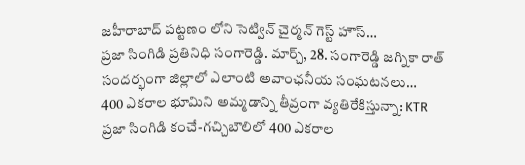జహీరాబాద్ పట్టణం లోని సెట్విన్ చైర్మన్ గెస్ట్ హౌస్…
ప్రజా సింగిడి ప్రతినిధి సంగారెడ్డి. మార్చ్, 28. సంగారెడ్డి జగ్నికా రాత్ సందర్భంగా జిల్లాలో ఎలాంటి అవాంఛనీయ సంఘటనలు…
400 ఎకరాల భూమిని అమ్మడాన్ని తీవ్రంగా వ్యతిరేకిస్తున్నా: KTR ప్రజా సింగిడి కంచే-గచ్చిబౌలిలో 400 ఎకరాల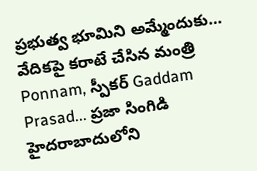ప్రభుత్వ భూమిని అమ్మేందుకు…
వేదికపై కరాటే చేసిన మంత్రి Ponnam, స్పీకర్ Gaddam Prasad... ప్రజా సింగిడి హైదరాబాదులోని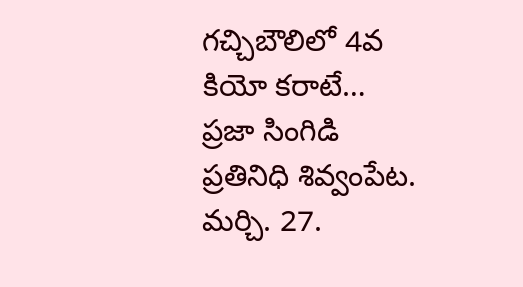గచ్చిబౌలిలో 4వ కియో కరాటే…
ప్రజా సింగిడి ప్రతినిధి శివ్వంపేట. మర్చి. 27.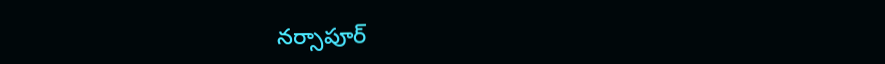నర్సాపూర్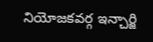నియోజకవర్గ ఇన్చార్జి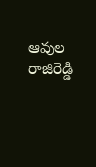ఆవుల రాజిరెడ్డి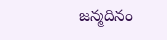జన్మదినం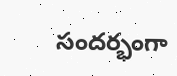సందర్భంగా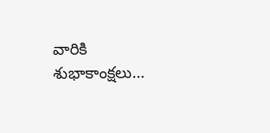వారికి శుభాకాంక్షలు…